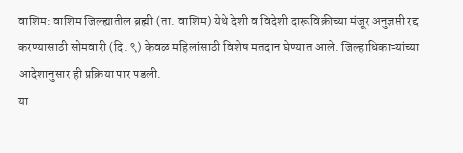वाशिम: वाशिम जिल्ह्यातील ब्रह्मी (ता. वाशिम) येथे देशी व विदेशी दारूविक्रीच्या मंजूर अनुज्ञप्ती रद्द करण्यासाठी सोमवारी (दि. ९) केवळ महिलांसाठी विशेष मतदान घेण्यात आले. जिल्हाधिकाऱ्यांच्या आदेशानुसार ही प्रक्रिया पार पडली.
या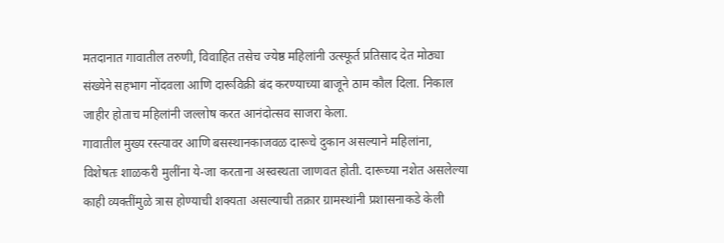मतदानात गावातील तरुणी, विवाहित तसेच ज्येष्ठ महिलांनी उत्स्फूर्त प्रतिसाद देत मोठ्या संख्येने सहभाग नोंदवला आणि दारूविक्री बंद करण्याच्या बाजूने ठाम कौल दिला. निकाल जाहीर होताच महिलांनी जल्लोष करत आनंदोत्सव साजरा केला.
गावातील मुख्य रस्त्यावर आणि बसस्थानकाजवळ दारूचे दुकान असल्याने महिलांना, विशेषतः शाळकरी मुलींना ये-जा करताना अस्वस्थता जाणवत होती. दारूच्या नशेत असलेल्या काही व्यक्तींमुळे त्रास होण्याची शक्यता असल्याची तक्रार ग्रामस्थांनी प्रशासनाकडे केली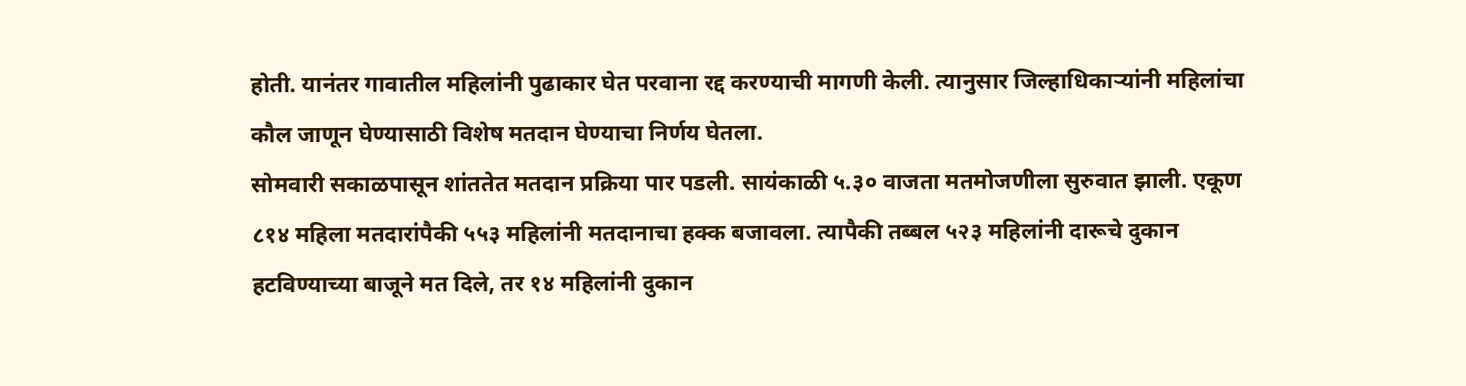होती. यानंतर गावातील महिलांनी पुढाकार घेत परवाना रद्द करण्याची मागणी केली. त्यानुसार जिल्हाधिकाऱ्यांनी महिलांचा कौल जाणून घेण्यासाठी विशेष मतदान घेण्याचा निर्णय घेतला.
सोमवारी सकाळपासून शांततेत मतदान प्रक्रिया पार पडली. सायंकाळी ५.३० वाजता मतमोजणीला सुरुवात झाली. एकूण ८१४ महिला मतदारांपैकी ५५३ महिलांनी मतदानाचा हक्क बजावला. त्यापैकी तब्बल ५२३ महिलांनी दारूचे दुकान हटविण्याच्या बाजूने मत दिले, तर १४ महिलांनी दुकान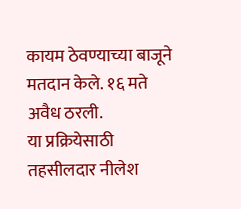कायम ठेवण्याच्या बाजूने मतदान केले. १६ मते अवैध ठरली.
या प्रक्रियेसाठी तहसीलदार नीलेश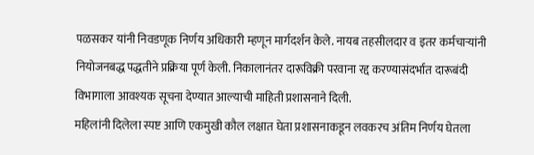पळसकर यांनी निवडणूक निर्णय अधिकारी म्हणून मार्गदर्शन केले. नायब तहसीलदार व इतर कर्मचाऱ्यांनी नियोजनबद्ध पद्धतीने प्रक्रिया पूर्ण केली. निकालानंतर दारूविक्री परवाना रद्द करण्यासंदर्भात दारूबंदी विभागाला आवश्यक सूचना देण्यात आल्याची माहिती प्रशासनाने दिली.
महिलांनी दिलेला स्पष्ट आणि एकमुखी कौल लक्षात घेता प्रशासनाकडून लवकरच अंतिम निर्णय घेतला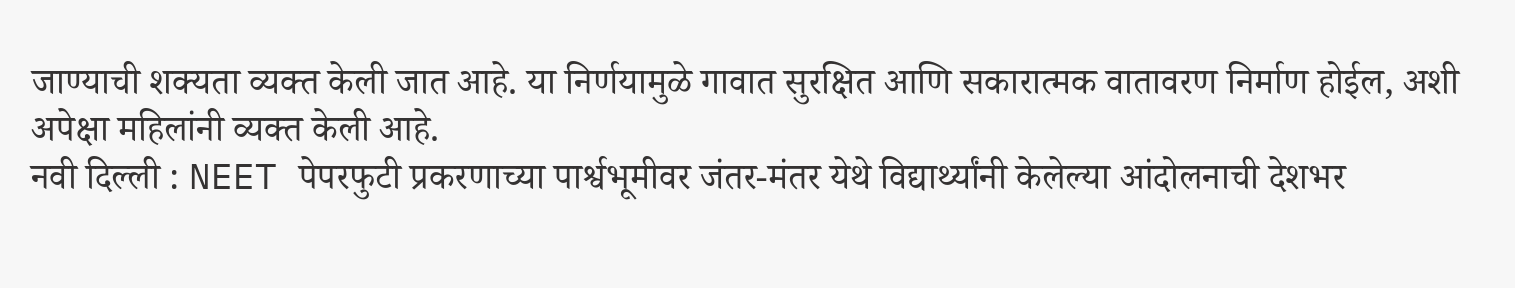जाण्याची शक्यता व्यक्त केली जात आहे. या निर्णयामुळे गावात सुरक्षित आणि सकारात्मक वातावरण निर्माण होईल, अशी अपेक्षा महिलांनी व्यक्त केली आहे.
नवी दिल्ली : NEET पेपरफुटी प्रकरणाच्या पार्श्वभूमीवर जंतर-मंतर येथे विद्यार्थ्यांनी केलेल्या आंदोलनाची देशभर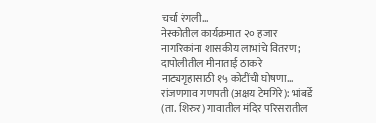चर्चा रंगली…
नेस्कोतील कार्यक्रमात २० हजार नागरिकांना शासकीय लाभांचे वितरण; दापोलीतील मीनाताई ठाकरे नाट्यगृहासाठी १५ कोटींची घोषणा…
रांजणगाव गणपती (अक्षय टेमगिरे): भांबर्डे (ता. शिरुर) गावातील मंदिर परिसरातील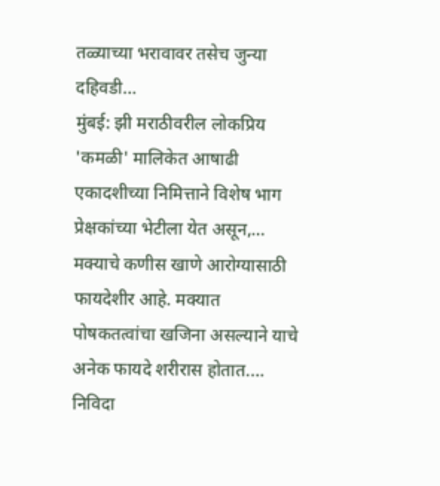तळ्याच्या भरावावर तसेच जुन्या दहिवडी…
मुंबई: झी मराठीवरील लोकप्रिय 'कमळी' मालिकेत आषाढी एकादशीच्या निमित्ताने विशेष भाग प्रेक्षकांच्या भेटीला येत असून,…
मक्याचे कणीस खाणे आरोग्यासाठी फायदेशीर आहे. मक्यात पोषकतत्वांचा खजिना असल्याने याचे अनेक फायदे शरीरास होतात.…
निविदा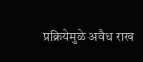प्रक्रियेमुळे अवैध राख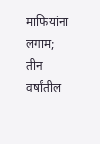माफियांना लगाम; तीन वर्षांतील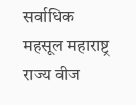सर्वाधिक महसूल महाराष्ट्र राज्य वीज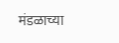मंडळाच्या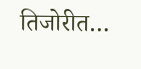तिजोरीत…